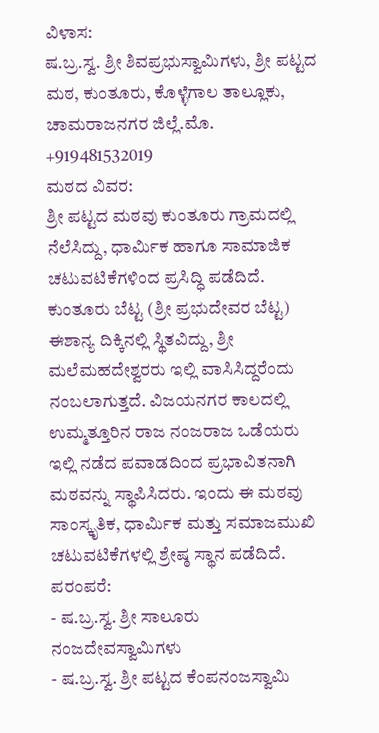ವಿಳಾಸ:
ಷ.ಬ್ರ.ಸ್ವ. ಶ್ರೀ ಶಿವಪ್ರಭುಸ್ವಾಮಿಗಳು, ಶ್ರೀ ಪಟ್ಟದ ಮಠ, ಕುಂತೂರು, ಕೊಳ್ಳೆಗಾಲ ತಾಲ್ಲೂಕು, ಚಾಮರಾಜನಗರ ಜಿಲ್ಲೆ.ಮೊ. +919481532019
ಮಠದ ವಿವರ:
ಶ್ರೀ ಪಟ್ಟದ ಮಠವು ಕುಂತೂರು ಗ್ರಾಮದಲ್ಲಿ ನೆಲೆಸಿದ್ದು, ಧಾರ್ಮಿಕ ಹಾಗೂ ಸಾಮಾಜಿಕ ಚಟುವಟಿಕೆಗಳಿಂದ ಪ್ರಸಿದ್ಧಿ ಪಡೆದಿದೆ. ಕುಂತೂರು ಬೆಟ್ಟ (ಶ್ರೀ ಪ್ರಭುದೇವರ ಬೆಟ್ಟ) ಈಶಾನ್ಯ ದಿಕ್ಕಿನಲ್ಲಿ ಸ್ಥಿತವಿದ್ದು, ಶ್ರೀ ಮಲೆಮಹದೇಶ್ವರರು ಇಲ್ಲಿ ವಾಸಿಸಿದ್ದರೆಂದು ನಂಬಲಾಗುತ್ತದೆ. ವಿಜಯನಗರ ಕಾಲದಲ್ಲಿ ಉಮ್ಮತ್ತೂರಿನ ರಾಜ ನಂಜರಾಜ ಒಡೆಯರು ಇಲ್ಲಿ ನಡೆದ ಪವಾಡದಿಂದ ಪ್ರಭಾವಿತನಾಗಿ ಮಠವನ್ನು ಸ್ಥಾಪಿಸಿದರು. ಇಂದು ಈ ಮಠವು ಸಾಂಸ್ಕೃತಿಕ, ಧಾರ್ಮಿಕ ಮತ್ತು ಸಮಾಜಮುಖಿ ಚಟುವಟಿಕೆಗಳಲ್ಲಿ ಶ್ರೇಷ್ಠ ಸ್ಥಾನ ಪಡೆದಿದೆ.
ಪರಂಪರೆ:
- ಷ.ಬ್ರ.ಸ್ವ. ಶ್ರೀ ಸಾಲೂರು ನಂಜದೇವಸ್ವಾಮಿಗಳು
- ಷ.ಬ್ರ.ಸ್ವ. ಶ್ರೀ ಪಟ್ಟದ ಕೆಂಪನಂಜಸ್ವಾಮಿ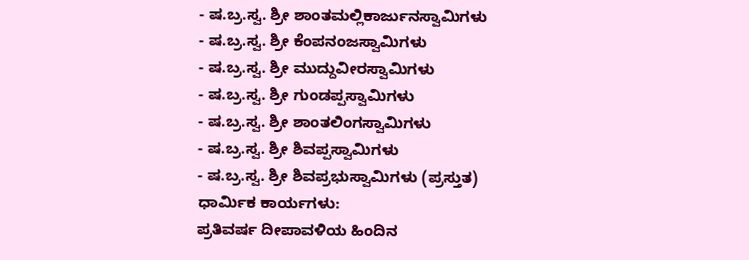- ಷ.ಬ್ರ.ಸ್ವ. ಶ್ರೀ ಶಾಂತಮಲ್ಲಿಕಾರ್ಜುನಸ್ವಾಮಿಗಳು
- ಷ.ಬ್ರ.ಸ್ವ. ಶ್ರೀ ಕೆಂಪನಂಜಸ್ವಾಮಿಗಳು
- ಷ.ಬ್ರ.ಸ್ವ. ಶ್ರೀ ಮುದ್ದುವೀರಸ್ವಾಮಿಗಳು
- ಷ.ಬ್ರ.ಸ್ವ. ಶ್ರೀ ಗುಂಡಪ್ಪಸ್ವಾಮಿಗಳು
- ಷ.ಬ್ರ.ಸ್ವ. ಶ್ರೀ ಶಾಂತಲಿಂಗಸ್ವಾಮಿಗಳು
- ಷ.ಬ್ರ.ಸ್ವ. ಶ್ರೀ ಶಿವಪ್ಪಸ್ವಾಮಿಗಳು
- ಷ.ಬ್ರ.ಸ್ವ. ಶ್ರೀ ಶಿವಪ್ರಭುಸ್ವಾಮಿಗಳು (ಪ್ರಸ್ತುತ)
ಧಾರ್ಮಿಕ ಕಾರ್ಯಗಳು:
ಪ್ರತಿವರ್ಷ ದೀಪಾವಳಿಯ ಹಿಂದಿನ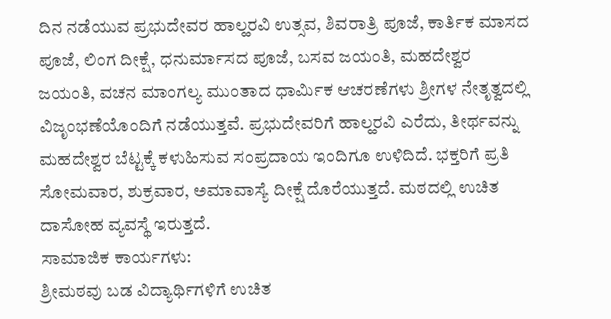ದಿನ ನಡೆಯುವ ಪ್ರಭುದೇವರ ಹಾಲ್ಹರವಿ ಉತ್ಸವ, ಶಿವರಾತ್ರಿ ಪೂಜೆ, ಕಾರ್ತಿಕ ಮಾಸದ ಪೂಜೆ, ಲಿಂಗ ದೀಕ್ಷೆ, ಧನುರ್ಮಾಸದ ಪೂಜೆ, ಬಸವ ಜಯಂತಿ, ಮಹದೇಶ್ವರ ಜಯಂತಿ, ವಚನ ಮಾಂಗಲ್ಯ ಮುಂತಾದ ಧಾರ್ಮಿಕ ಆಚರಣೆಗಳು ಶ್ರೀಗಳ ನೇತೃತ್ವದಲ್ಲಿ ವಿಜೃಂಭಣೆಯೊಂದಿಗೆ ನಡೆಯುತ್ತವೆ. ಪ್ರಭುದೇವರಿಗೆ ಹಾಲ್ಹರವಿ ಎರೆದು, ತೀರ್ಥವನ್ನು ಮಹದೇಶ್ವರ ಬೆಟ್ಟಕ್ಕೆ ಕಳುಹಿಸುವ ಸಂಪ್ರದಾಯ ಇಂದಿಗೂ ಉಳಿದಿದೆ. ಭಕ್ತರಿಗೆ ಪ್ರತಿ ಸೋಮವಾರ, ಶುಕ್ರವಾರ, ಅಮಾವಾಸ್ಯೆ ದೀಕ್ಷೆ ದೊರೆಯುತ್ತದೆ. ಮಠದಲ್ಲಿ ಉಚಿತ ದಾಸೋಹ ವ್ಯವಸ್ಥೆ ಇರುತ್ತದೆ.
ಸಾಮಾಜಿಕ ಕಾರ್ಯಗಳು:
ಶ್ರೀಮಠವು ಬಡ ವಿದ್ಯಾರ್ಥಿಗಳಿಗೆ ಉಚಿತ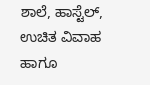ಶಾಲೆ, ಹಾಸ್ಟೆಲ್, ಉಚಿತ ವಿವಾಹ ಹಾಗೂ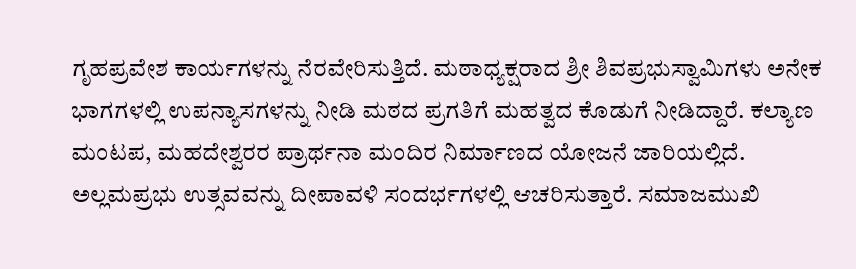ಗೃಹಪ್ರವೇಶ ಕಾರ್ಯಗಳನ್ನು ನೆರವೇರಿಸುತ್ತಿದೆ. ಮಠಾಧ್ಯಕ್ಷರಾದ ಶ್ರೀ ಶಿವಪ್ರಭುಸ್ವಾಮಿಗಳು ಅನೇಕ ಭಾಗಗಳಲ್ಲಿ ಉಪನ್ಯಾಸಗಳನ್ನು ನೀಡಿ ಮಠದ ಪ್ರಗತಿಗೆ ಮಹತ್ವದ ಕೊಡುಗೆ ನೀಡಿದ್ದಾರೆ. ಕಲ್ಯಾಣ ಮಂಟಪ, ಮಹದೇಶ್ವರರ ಪ್ರಾರ್ಥನಾ ಮಂದಿರ ನಿರ್ಮಾಣದ ಯೋಜನೆ ಜಾರಿಯಲ್ಲಿದೆ. ಅಲ್ಲಮಪ್ರಭು ಉತ್ಸವವನ್ನು ದೀಪಾವಳಿ ಸಂದರ್ಭಗಳಲ್ಲಿ ಆಚರಿಸುತ್ತಾರೆ. ಸಮಾಜಮುಖಿ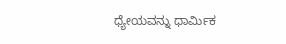ಧ್ಯೇಯವನ್ನು ಧಾರ್ಮಿಕ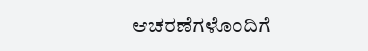ಆಚರಣೆಗಳೊಂದಿಗೆ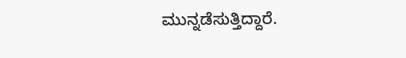ಮುನ್ನಡೆಸುತ್ತಿದ್ದಾರೆ.